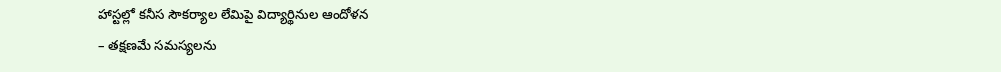హాస్టల్లో కనీస సౌకర్యాల లేమిపై విద్యార్థినుల ఆందోళన
– తక్షణమే సమస్యలను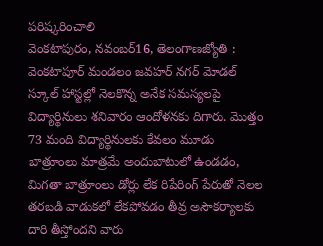పరిష్కరించాలి
వెంకటాపురం, నవంబర్16, తెలంగాణజ్యోతి : వెంకటాపూర్ మండలం జవహర్ నగర్ మోడల్ స్కూల్ హాస్టల్లో నెలకొన్న అనేక సమస్యలపై విద్యార్థినులు శనివారం ఆందోళనకు దిగారు. మొత్తం 73 మంది విద్యార్థినులకు కేవలం మూడు బాత్రూంలు మాత్రమే అందుబాటులో ఉండడం, మిగతా బాత్రూంలు డోర్లు లేక రిపేరింగ్ పేరుతో నెలల తరబడి వాడుకలో లేకపోవడం తీవ్ర అసౌకర్యాలకు దారి తీస్తోందని వారు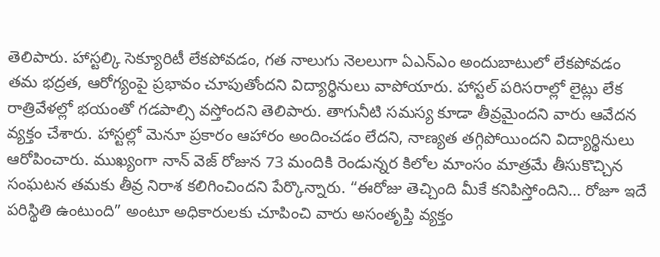తెలిపారు. హాస్టల్కి సెక్యూరిటీ లేకపోవడం, గత నాలుగు నెలలుగా ఏఎన్ఎం అందుబాటులో లేకపోవడం తమ భద్రత, ఆరోగ్యంపై ప్రభావం చూపుతోందని విద్యార్థినులు వాపోయారు. హాస్టల్ పరిసరాల్లో లైట్లు లేక రాత్రివేళల్లో భయంతో గడపాల్సి వస్తోందని తెలిపారు. తాగునీటి సమస్య కూడా తీవ్రమైందని వారు ఆవేదన వ్యక్తం చేశారు. హాస్టల్లో మెనూ ప్రకారం ఆహారం అందించడం లేదని, నాణ్యత తగ్గిపోయిందని విద్యార్థినులు ఆరోపించారు. ముఖ్యంగా నాన్ వెజ్ రోజున 73 మందికి రెండున్నర కిలోల మాంసం మాత్రమే తీసుకొచ్చిన సంఘటన తమకు తీవ్ర నిరాశ కలిగించిందని పేర్కొన్నారు. “ఈరోజు తెచ్చింది మీకే కనిపిస్తోందిని… రోజూ ఇదే పరిస్థితి ఉంటుంది” అంటూ అధికారులకు చూపించి వారు అసంతృప్తి వ్యక్తం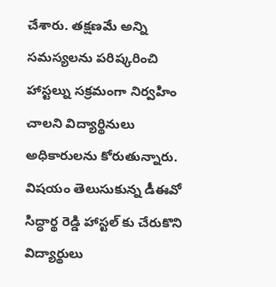చేశారు. తక్షణమే అన్ని సమస్యలను పరిష్కరించి హాస్టల్ను సక్రమంగా నిర్వహిం చాలని విద్యార్థినులు అధికారులను కోరుతున్నారు. విషయం తెలుసుకున్న డీఈవో సిద్ధార్థ రెడ్డి హాస్టల్ కు చేరుకొని విద్యార్థులు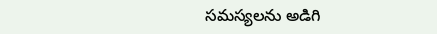సమస్యలను అడిగి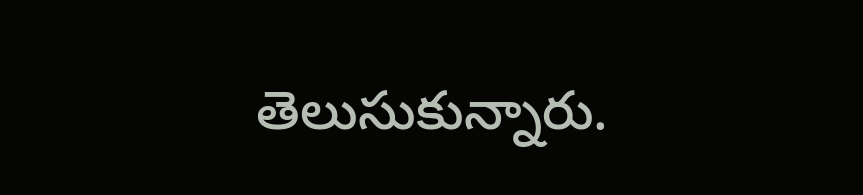తెలుసుకున్నారు.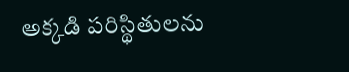అక్కడి పరిస్థితులను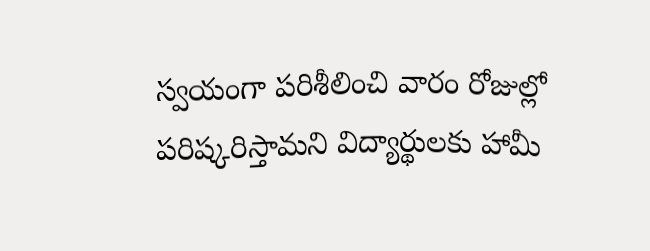స్వయంగా పరిశీలించి వారం రోజుల్లో పరిష్కరిస్తామని విద్యార్థులకు హామీ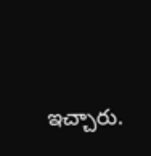ఇచ్చారు.